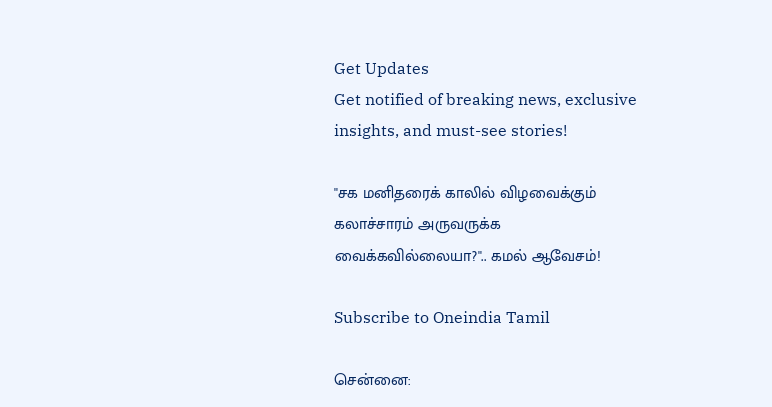Get Updates
Get notified of breaking news, exclusive insights, and must-see stories!

''சக மனிதரைக் காலில் விழவைக்கும் கலாச்சாரம் அருவருக்க வைக்கவில்லையா?''.. கமல் ஆவேசம்!

Subscribe to Oneindia Tamil

சென்னை: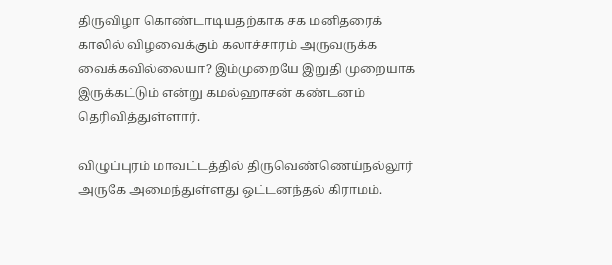திருவிழா கொண்டாடியதற்காக சக மனிதரைக் காலில் விழவைக்கும் கலாச்சாரம் அருவருக்க வைக்கவில்லையா? இம்முறையே இறுதி முறையாக இருக்கட்டும் என்று கமல்ஹாசன் கண்டனம் தெரிவித்துள்ளார்.

விழுப்புரம் மாவட்டத்தில் திருவெண்ணெய்நல்லூர் அருகே அமைந்துள்ளது ஒட்டனந்தல் கிராமம்.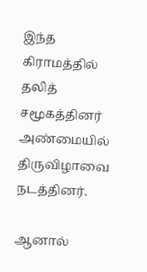இந்த கிராமத்தில் தலித் சமூகத்தினர் அண்மையில் திருவிழாவை நடத்தினர்.

ஆனால்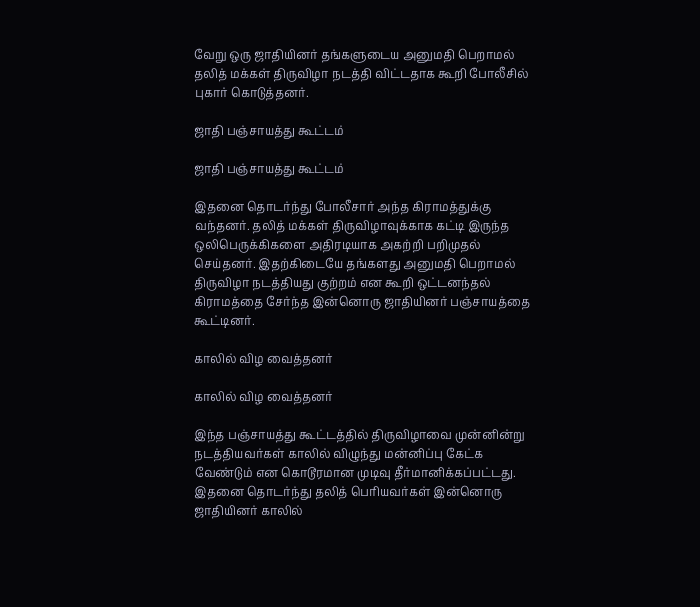வேறு ஒரு ஜாதியினர் தங்களுடைய அனுமதி பெறாமல் தலித் மக்கள் திருவிழா நடத்தி விட்டதாக கூறி போலீசில் புகார் கொடுத்தனர்.

ஜாதி பஞ்சாயத்து கூட்டம்

ஜாதி பஞ்சாயத்து கூட்டம்

இதனை தொடர்ந்து போலீசார் அந்த கிராமத்துக்கு வந்தனர். தலித் மக்கள் திருவிழாவுக்காக கட்டி இருந்த ஒலிபெருக்கிகளை அதிரடியாக அகற்றி பறிமுதல் செய்தனர். இதற்கிடையே தங்களது அனுமதி பெறாமல் திருவிழா நடத்தியது குற்றம் என கூறி ஒட்டனந்தல் கிராமத்தை சேர்ந்த இன்னொரு ஜாதியினர் பஞ்சாயத்தை கூட்டினர்.

காலில் விழ வைத்தனர்

காலில் விழ வைத்தனர்

இந்த பஞ்சாயத்து கூட்டத்தில் திருவிழாவை முன்னின்று நடத்தியவர்கள் காலில் விழுந்து மன்னிப்பு கேட்க வேண்டும் என கொடூரமான முடிவு தீர்மானிக்கப்பட்டது. இதனை தொடர்ந்து தலித் பெரியவர்கள் இன்னொரு ஜாதியினர் காலில்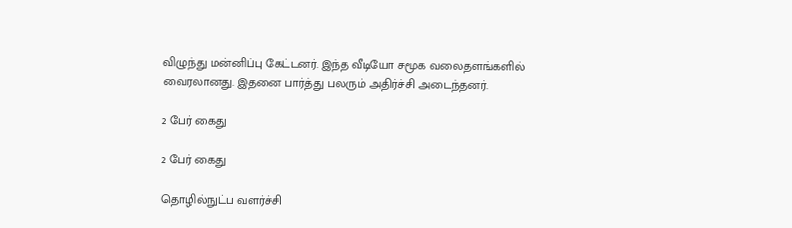விழுந்து மன்னிப்பு கேட்டனர். இந்த வீடியோ சமூக வலைதளங்களில் வைரலானது. இதனை பார்த்து பலரும் அதிர்ச்சி அடைந்தனர்.

2 பேர் கைது

2 பேர் கைது

தொழில்நுட்ப வளர்ச்சி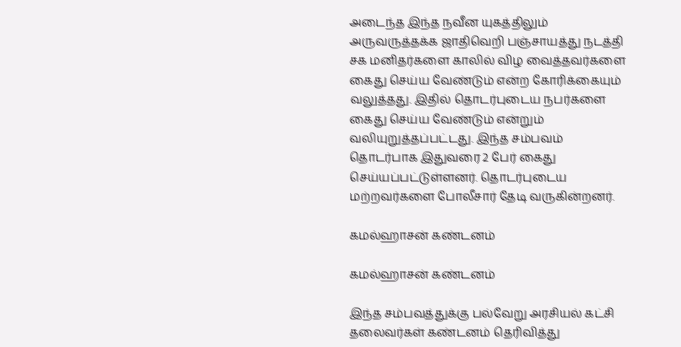அடைந்த இந்த நவீன யுகத்திலும் அருவருத்தக்க ஜாதிவெறி பஞ்சாயத்து நடத்தி சக மனிதர்களை காலில் விழ வைத்தவர்களை கைது செய்ய வேண்டும் என்ற கோரிக்கையும் வலுத்தது. இதில் தொடர்புடைய நபர்களை கைது செய்ய வேண்டும் என்றும் வலியுறுத்தப்பட்டது. இந்த சம்பவம் தொடர்பாக இதுவரை 2 பேர் கைது செய்யப்பட்டுள்ளனர். தொடர்புடைய மற்றவர்களை போலீசார் தேடி வருகின்றனர்.

கமல்ஹாசன் கண்டனம்

கமல்ஹாசன் கண்டனம்

இந்த சம்பவத்துக்கு பல்வேறு அரசியல் கட்சி தலைவர்கள் கண்டனம் தெரிவித்து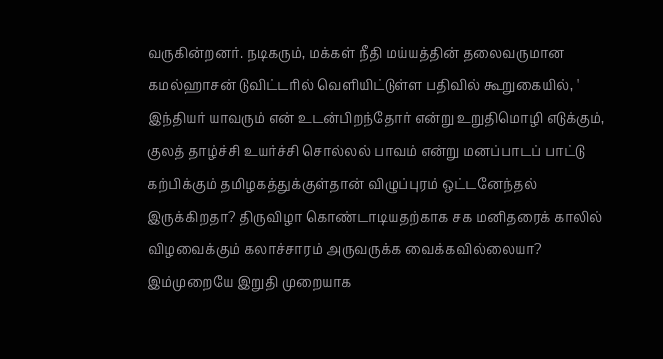வருகின்றனர். நடிகரும், மக்கள் நீதி மய்யத்தின் தலைவருமான கமல்ஹாசன் டுவிட்டரில் வெளியிட்டுள்ள பதிவில் கூறுகையில், ' இந்தியர் யாவரும் என் உடன்பிறந்தோர் என்று உறுதிமொழி எடுக்கும், குலத் தாழ்ச்சி உயர்ச்சி சொல்லல் பாவம் என்று மனப்பாடப் பாட்டு கற்பிக்கும் தமிழகத்துக்குள்தான் விழுப்புரம் ஒட்டனேந்தல் இருக்கிறதா? திருவிழா கொண்டாடியதற்காக சக மனிதரைக் காலில் விழவைக்கும் கலாச்சாரம் அருவருக்க வைக்கவில்லையா? இம்முறையே இறுதி முறையாக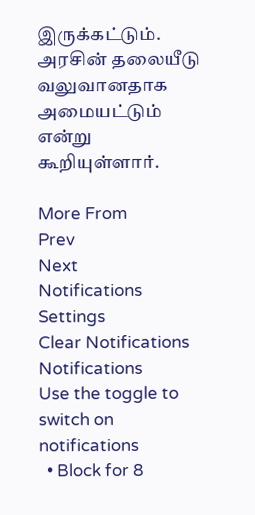இருக்கட்டும். அரசின் தலையீடு வலுவானதாக அமையட்டும் என்று கூறியுள்ளார்.

More From
Prev
Next
Notifications
Settings
Clear Notifications
Notifications
Use the toggle to switch on notifications
  • Block for 8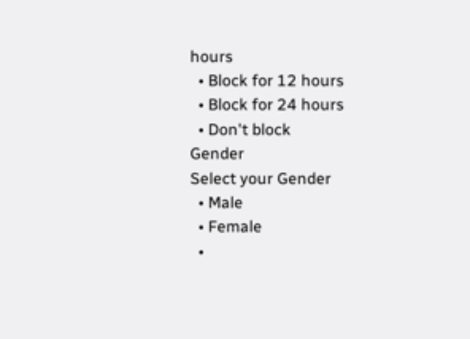hours
  • Block for 12 hours
  • Block for 24 hours
  • Don't block
Gender
Select your Gender
  • Male
  • Female
  •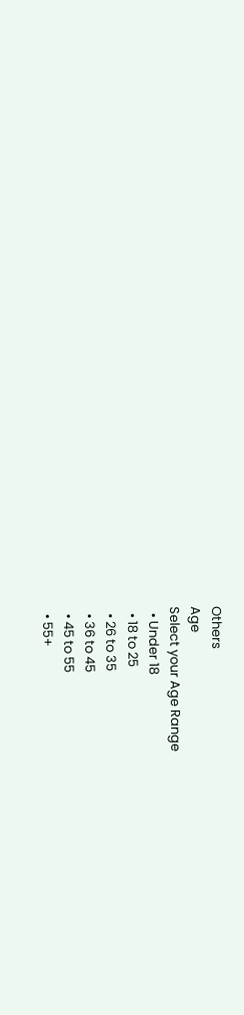Others
Age
Select your Age Range
  • Under 18
  • 18 to 25
  • 26 to 35
  • 36 to 45
  • 45 to 55
  • 55+